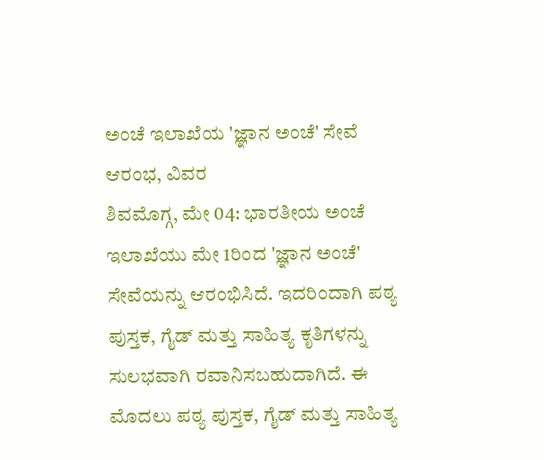ಅಂಚೆ ಇಲಾಖೆಯ 'ಜ್ಞಾನ ಅಂಚೆ' ಸೇವೆ ಆರಂಭ, ವಿವರ
ಶಿವಮೊಗ್ಗ, ಮೇ 04: ಭಾರತೀಯ ಅಂಚೆ ಇಲಾಖೆಯು ಮೇ 1ರಿಂದ 'ಜ್ಞಾನ ಅಂಚೆ' ಸೇವೆಯನ್ನು ಆರಂಭಿಸಿದೆ. ಇದರಿಂದಾಗಿ ಪಠ್ಯ ಪುಸ್ತಕ, ಗೈಡ್ ಮತ್ತು ಸಾಹಿತ್ಯ ಕೃತಿಗಳನ್ನು ಸುಲಭವಾಗಿ ರವಾನಿಸಬಹುದಾಗಿದೆ. ಈ ಮೊದಲು ಪಠ್ಯ ಪುಸ್ತಕ, ಗೈಡ್ ಮತ್ತು ಸಾಹಿತ್ಯ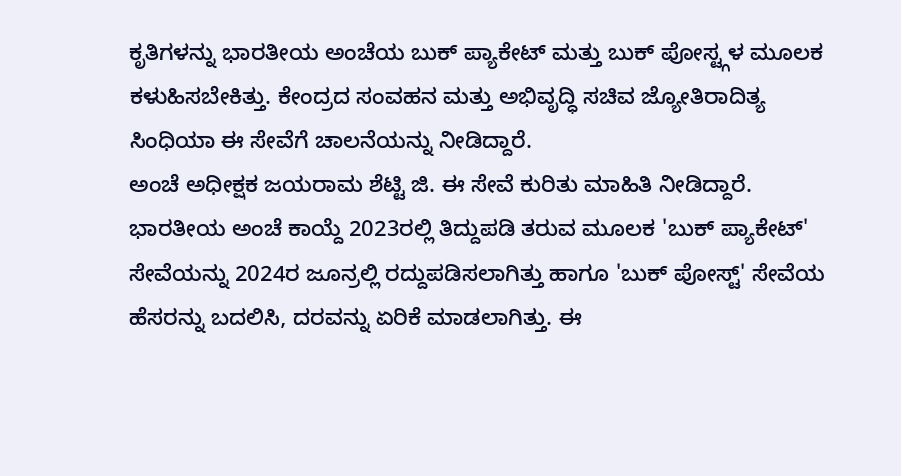ಕೃತಿಗಳನ್ನು ಭಾರತೀಯ ಅಂಚೆಯ ಬುಕ್ ಪ್ಯಾಕೇಟ್ ಮತ್ತು ಬುಕ್ ಪೋಸ್ಟ್ಗಳ ಮೂಲಕ ಕಳುಹಿಸಬೇಕಿತ್ತು. ಕೇಂದ್ರದ ಸಂವಹನ ಮತ್ತು ಅಭಿವೃದ್ಧಿ ಸಚಿವ ಜ್ಯೋತಿರಾದಿತ್ಯ ಸಿಂಧಿಯಾ ಈ ಸೇವೆಗೆ ಚಾಲನೆಯನ್ನು ನೀಡಿದ್ದಾರೆ.
ಅಂಚೆ ಅಧೀಕ್ಷಕ ಜಯರಾಮ ಶೆಟ್ಟಿ ಜಿ. ಈ ಸೇವೆ ಕುರಿತು ಮಾಹಿತಿ ನೀಡಿದ್ದಾರೆ. ಭಾರತೀಯ ಅಂಚೆ ಕಾಯ್ದೆ 2023ರಲ್ಲಿ ತಿದ್ದುಪಡಿ ತರುವ ಮೂಲಕ 'ಬುಕ್ ಪ್ಯಾಕೇಟ್' ಸೇವೆಯನ್ನು 2024ರ ಜೂನ್ರಲ್ಲಿ ರದ್ದುಪಡಿಸಲಾಗಿತ್ತು ಹಾಗೂ 'ಬುಕ್ ಪೋಸ್ಟ್' ಸೇವೆಯ ಹೆಸರನ್ನು ಬದಲಿಸಿ, ದರವನ್ನು ಏರಿಕೆ ಮಾಡಲಾಗಿತ್ತು. ಈ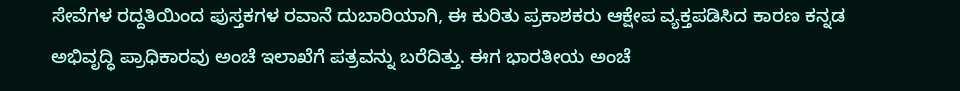ಸೇವೆಗಳ ರದ್ದತಿಯಿಂದ ಪುಸ್ತಕಗಳ ರವಾನೆ ದುಬಾರಿಯಾಗಿ, ಈ ಕುರಿತು ಪ್ರಕಾಶಕರು ಆಕ್ಷೇಪ ವ್ಯಕ್ತಪಡಿಸಿದ ಕಾರಣ ಕನ್ನಡ ಅಭಿವೃದ್ಧಿ ಪ್ರಾಧಿಕಾರವು ಅಂಚೆ ಇಲಾಖೆಗೆ ಪತ್ರವನ್ನು ಬರೆದಿತ್ತು. ಈಗ ಭಾರತೀಯ ಅಂಚೆ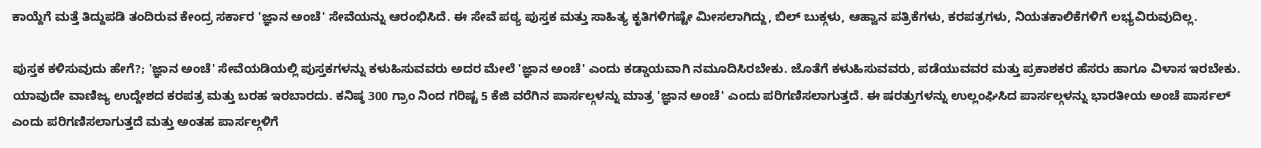ಕಾಯ್ದೆಗೆ ಮತ್ತೆ ತಿದ್ದುಪಡಿ ತಂದಿರುವ ಕೇಂದ್ರ ಸರ್ಕಾರ 'ಜ್ಞಾನ ಅಂಚೆ' ಸೇವೆಯನ್ನು ಆರಂಭಿಸಿದೆ. ಈ ಸೇವೆ ಪಠ್ಯ ಪುಸ್ತಕ ಮತ್ತು ಸಾಹಿತ್ಯ ಕೃತಿಗಳಿಗಷ್ಟೇ ಮೀಸಲಾಗಿದ್ದು, ಬಿಲ್ ಬುಕ್ಗಳು, ಆಹ್ವಾನ ಪತ್ರಿಕೆಗಳು, ಕರಪತ್ರಗಳು, ನಿಯತಕಾಲಿಕೆಗಳಿಗೆ ಲಭ್ಯವಿರುವುದಿಲ್ಲ.

ಪುಸ್ತಕ ಕಳಿಸುವುದು ಹೇಗೆ?; 'ಜ್ಞಾನ ಅಂಚೆ' ಸೇವೆಯಡಿಯಲ್ಲಿ ಪುಸ್ತಕಗಳನ್ನು ಕಳುಹಿಸುವವರು ಅದರ ಮೇಲೆ 'ಜ್ಞಾನ ಅಂಚೆ' ಎಂದು ಕಡ್ಡಾಯವಾಗಿ ನಮೂದಿಸಿರಬೇಕು. ಜೊತೆಗೆ ಕಳುಹಿಸುವವರು, ಪಡೆಯುವವರ ಮತ್ತು ಪ್ರಕಾಶಕರ ಹೆಸರು ಹಾಗೂ ವಿಳಾಸ ಇರಬೇಕು.
ಯಾವುದೇ ವಾಣಿಜ್ಯ ಉದ್ದೇಶದ ಕರಪತ್ರ ಮತ್ತು ಬರಹ ಇರಬಾರದು. ಕನಿಷ್ಠ 300 ಗ್ರಾಂ ನಿಂದ ಗರಿಷ್ಟ 5 ಕೆಜಿ ವರೆಗಿನ ಪಾರ್ಸಲ್ಗಳನ್ನು ಮಾತ್ರ 'ಜ್ಞಾನ ಅಂಚೆ' ಎಂದು ಪರಿಗಣಿಸಲಾಗುತ್ತದೆ. ಈ ಷರತ್ತುಗಳನ್ನು ಉಲ್ಲಂಘಿಸಿದ ಪಾರ್ಸಲ್ಗಳನ್ನು ಭಾರತೀಯ ಅಂಚೆ ಪಾರ್ಸಲ್ ಎಂದು ಪರಿಗಣಿಸಲಾಗುತ್ತದೆ ಮತ್ತು ಅಂತಹ ಪಾರ್ಸಲ್ಗಳಿಗೆ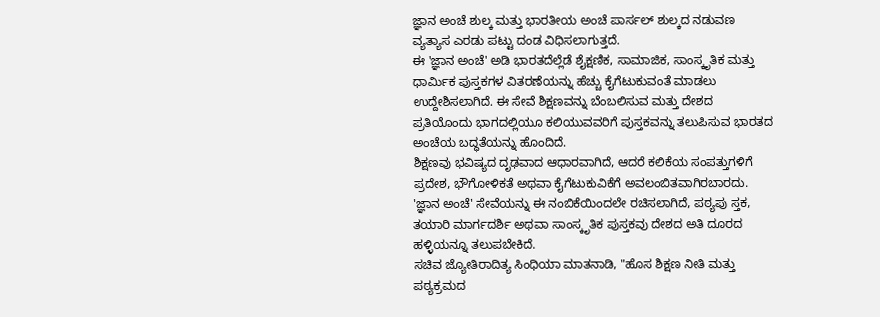ಜ್ಞಾನ ಅಂಚೆ ಶುಲ್ಕ ಮತ್ತು ಭಾರತೀಯ ಅಂಚೆ ಪಾರ್ಸಲ್ ಶುಲ್ಕದ ನಡುವಣ ವ್ಯತ್ಯಾಸ ಎರಡು ಪಟ್ಟು ದಂಡ ವಿಧಿಸಲಾಗುತ್ತದೆ.
ಈ 'ಜ್ಞಾನ ಅಂಚೆ' ಅಡಿ ಭಾರತದೆಲ್ಲೆಡೆ ಶೈಕ್ಷಣಿಕ, ಸಾಮಾಜಿಕ, ಸಾಂಸ್ಕೃತಿಕ ಮತ್ತು ಧಾರ್ಮಿಕ ಪುಸ್ತಕಗಳ ವಿತರಣೆಯನ್ನು ಹೆಚ್ಚು ಕೈಗೆಟುಕುವಂತೆ ಮಾಡಲು ಉದ್ದೇಶಿಸಲಾಗಿದೆ. ಈ ಸೇವೆ ಶಿಕ್ಷಣವನ್ನು ಬೆಂಬಲಿಸುವ ಮತ್ತು ದೇಶದ ಪ್ರತಿಯೊಂದು ಭಾಗದಲ್ಲಿಯೂ ಕಲಿಯುವವರಿಗೆ ಪುಸ್ತಕವನ್ನು ತಲುಪಿಸುವ ಭಾರತದ ಅಂಚೆಯ ಬದ್ಧತೆಯನ್ನು ಹೊಂದಿದೆ.
ಶಿಕ್ಷಣವು ಭವಿಷ್ಯದ ದೃಢವಾದ ಆಧಾರವಾಗಿದೆ, ಆದರೆ ಕಲಿಕೆಯ ಸಂಪತ್ತುಗಳಿಗೆ ಪ್ರದೇಶ, ಭೌಗೋಳಿಕತೆ ಅಥವಾ ಕೈಗೆಟುಕುವಿಕೆಗೆ ಅವಲಂಬಿತವಾಗಿರಬಾರದು. 'ಜ್ಞಾನ ಅಂಚೆ' ಸೇವೆಯನ್ನು ಈ ನಂಬಿಕೆಯಿಂದಲೇ ರಚಿಸಲಾಗಿದೆ, ಪಠ್ಯಪು ಸ್ತಕ, ತಯಾರಿ ಮಾರ್ಗದರ್ಶಿ ಅಥವಾ ಸಾಂಸ್ಕೃತಿಕ ಪುಸ್ತಕವು ದೇಶದ ಅತಿ ದೂರದ ಹಳ್ಳಿಯನ್ನೂ ತಲುಪಬೇಕಿದೆ.
ಸಚಿವ ಜ್ಯೋತಿರಾದಿತ್ಯ ಸಿಂಧಿಯಾ ಮಾತನಾಡಿ, "ಹೊಸ ಶಿಕ್ಷಣ ನೀತಿ ಮತ್ತು ಪಠ್ಯಕ್ರಮದ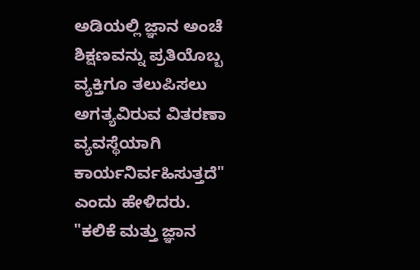ಅಡಿಯಲ್ಲಿ ಜ್ಞಾನ ಅಂಚೆ ಶಿಕ್ಷಣವನ್ನು ಪ್ರತಿಯೊಬ್ಬ ವ್ಯಕ್ತಿಗೂ ತಲುಪಿಸಲು ಅಗತ್ಯವಿರುವ ವಿತರಣಾ ವ್ಯವಸ್ಥೆಯಾಗಿ ಕಾರ್ಯನಿರ್ವಹಿಸುತ್ತದೆ" ಎಂದು ಹೇಳಿದರು.
"ಕಲಿಕೆ ಮತ್ತು ಜ್ಞಾನ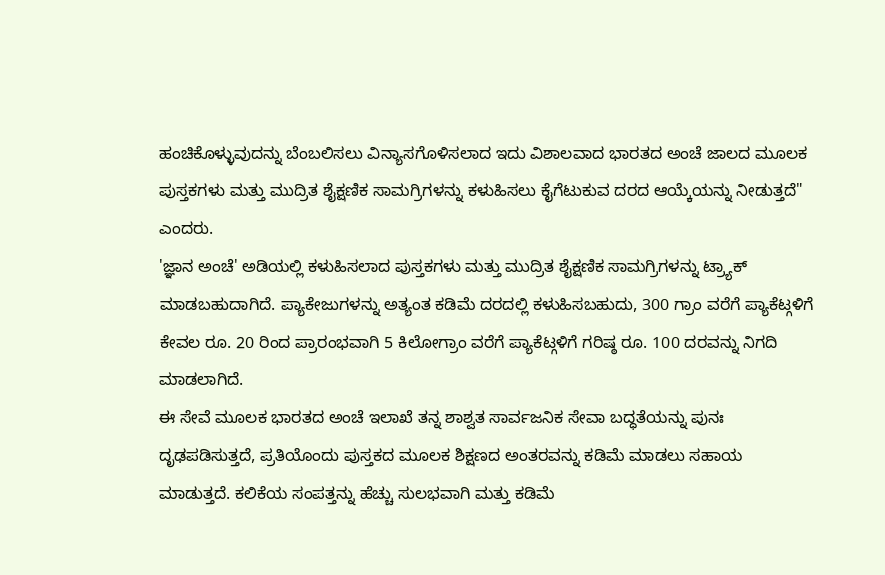ಹಂಚಿಕೊಳ್ಳುವುದನ್ನು ಬೆಂಬಲಿಸಲು ವಿನ್ಯಾಸಗೊಳಿಸಲಾದ ಇದು ವಿಶಾಲವಾದ ಭಾರತದ ಅಂಚೆ ಜಾಲದ ಮೂಲಕ ಪುಸ್ತಕಗಳು ಮತ್ತು ಮುದ್ರಿತ ಶೈಕ್ಷಣಿಕ ಸಾಮಗ್ರಿಗಳನ್ನು ಕಳುಹಿಸಲು ಕೈಗೆಟುಕುವ ದರದ ಆಯ್ಕೆಯನ್ನು ನೀಡುತ್ತದೆ" ಎಂದರು.
'ಜ್ಞಾನ ಅಂಚೆ' ಅಡಿಯಲ್ಲಿ ಕಳುಹಿಸಲಾದ ಪುಸ್ತಕಗಳು ಮತ್ತು ಮುದ್ರಿತ ಶೈಕ್ಷಣಿಕ ಸಾಮಗ್ರಿಗಳನ್ನು ಟ್ರ್ಯಾಕ್ ಮಾಡಬಹುದಾಗಿದೆ. ಪ್ಯಾಕೇಜುಗಳನ್ನು ಅತ್ಯಂತ ಕಡಿಮೆ ದರದಲ್ಲಿ ಕಳುಹಿಸಬಹುದು, 300 ಗ್ರಾಂ ವರೆಗೆ ಪ್ಯಾಕೆಟ್ಗಳಿಗೆ ಕೇವಲ ರೂ. 20 ರಿಂದ ಪ್ರಾರಂಭವಾಗಿ 5 ಕಿಲೋಗ್ರಾಂ ವರೆಗೆ ಪ್ಯಾಕೆಟ್ಗಳಿಗೆ ಗರಿಷ್ಠ ರೂ. 100 ದರವನ್ನು ನಿಗದಿ ಮಾಡಲಾಗಿದೆ.
ಈ ಸೇವೆ ಮೂಲಕ ಭಾರತದ ಅಂಚೆ ಇಲಾಖೆ ತನ್ನ ಶಾಶ್ವತ ಸಾರ್ವಜನಿಕ ಸೇವಾ ಬದ್ಧತೆಯನ್ನು ಪುನಃ ದೃಢಪಡಿಸುತ್ತದೆ, ಪ್ರತಿಯೊಂದು ಪುಸ್ತಕದ ಮೂಲಕ ಶಿಕ್ಷಣದ ಅಂತರವನ್ನು ಕಡಿಮೆ ಮಾಡಲು ಸಹಾಯ ಮಾಡುತ್ತದೆ. ಕಲಿಕೆಯ ಸಂಪತ್ತನ್ನು ಹೆಚ್ಚು ಸುಲಭವಾಗಿ ಮತ್ತು ಕಡಿಮೆ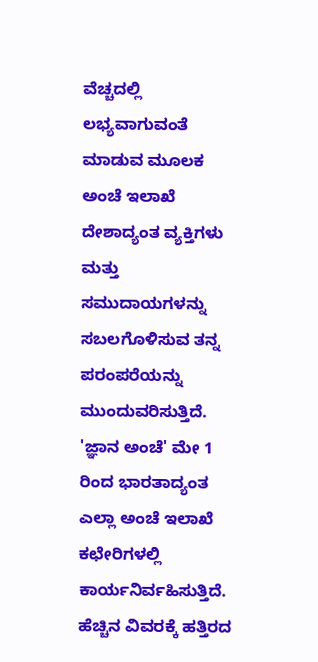ವೆಚ್ಚದಲ್ಲಿ ಲಭ್ಯವಾಗುವಂತೆ ಮಾಡುವ ಮೂಲಕ ಅಂಚೆ ಇಲಾಖೆ ದೇಶಾದ್ಯಂತ ವ್ಯಕ್ತಿಗಳು ಮತ್ತು ಸಮುದಾಯಗಳನ್ನು ಸಬಲಗೊಳಿಸುವ ತನ್ನ ಪರಂಪರೆಯನ್ನು ಮುಂದುವರಿಸುತ್ತಿದೆ.
'ಜ್ಞಾನ ಅಂಚೆ' ಮೇ 1 ರಿಂದ ಭಾರತಾದ್ಯಂತ ಎಲ್ಲಾ ಅಂಚೆ ಇಲಾಖೆ ಕಛೇರಿಗಳಲ್ಲಿ ಕಾರ್ಯನಿರ್ವಹಿಸುತ್ತಿದೆ. ಹೆಚ್ಚಿನ ವಿವರಕ್ಕೆ ಹತ್ತಿರದ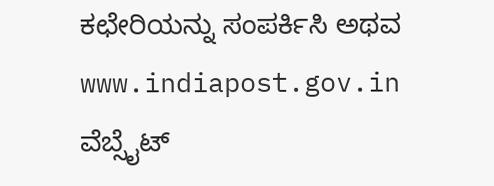ಕಛೇರಿಯನ್ನು ಸಂಪರ್ಕಿಸಿ ಅಥವ www.indiapost.gov.in ವೆಬ್ಸೈಟ್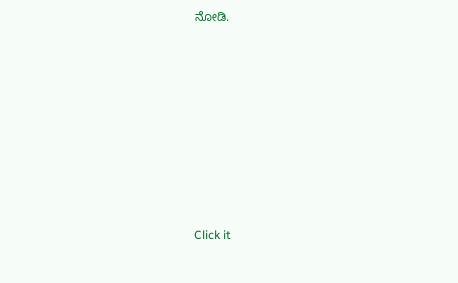ನೋಡಿ.












Click it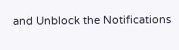and Unblock the Notifications